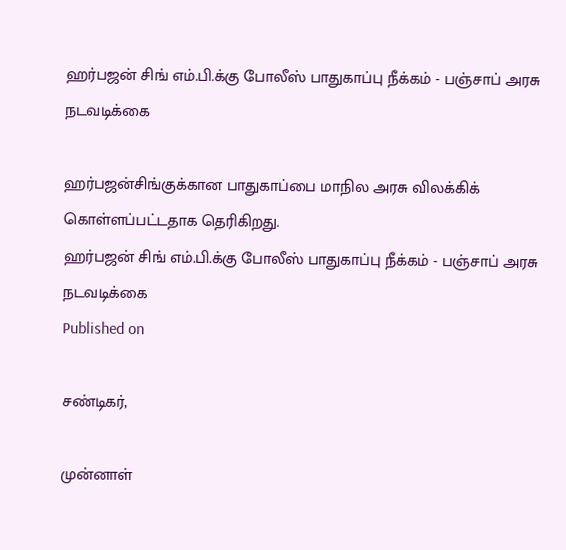ஹர்பஜன் சிங் எம்.பி.க்கு போலீஸ் பாதுகாப்பு நீக்கம் - பஞ்சாப் அரசு நடவடிக்கை

ஹர்பஜன்சிங்குக்கான பாதுகாப்பை மாநில அரசு விலக்கிக் கொள்ளப்பட்டதாக தெரிகிறது.
ஹர்பஜன் சிங் எம்.பி.க்கு போலீஸ் பாதுகாப்பு நீக்கம் - பஞ்சாப் அரசு நடவடிக்கை
Published on

சண்டிகர்,

முன்னாள்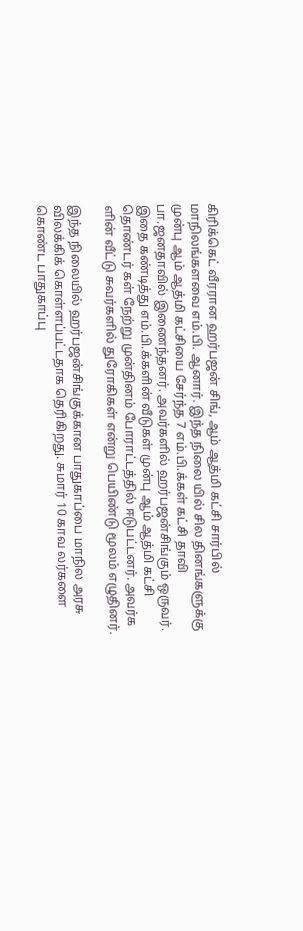கிரிக்கெட் வீரரான ஹர்பஜன் சிங், ஆம் ஆத்மி கட்சி சார்பில் மாநிலங்களவை எம்.பி. ஆனார். இந்த நிலை யில் சில தினங்களுக்கு முன்பு ஆம் ஆத்மி கட்சியை சேர்ந்த 7 எம்.பி.க்கள் கட்சி தாவி பா.ஜனதாவில் இணைந்தனர். அவர்களில் ஹர்பஜன்சிங்கும் ஒருவர். இதை கண்டித்து எம்.பி.க்களின் வீடுகள் முன்பு ஆம் ஆத்மி கட்சி தொண்டர் கள் நேற்று முன்தினம் போராட்டத்தில் ஈடுபட்டனர். அவர்க ளின் வீட்டு சுவர்களில் துரோகிகள் என்று பெயிண்டு மூலம் எழுதினர்.

இந்த நிலையில் ஹர்பஜன்சிங்குக்கான பாதுகாப்பை மாநில அரசு விலக்கிக் கொள்ளப்பட்டதாக தெரிகிறது. சுமார் 10 காவ லர்களை கொண்ட பாதுகாப்பு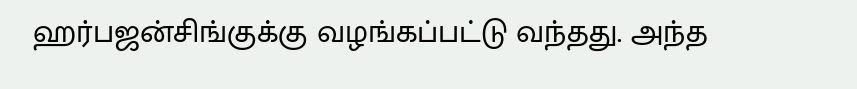ஹர்பஜன்சிங்குக்கு வழங்கப்பட்டு வந்தது. அந்த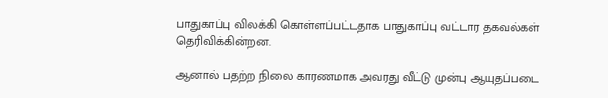பாதுகாப்பு விலக்கி கொள்ளப்பட்டதாக பாதுகாப்பு வட்டார தகவல்கள் தெரிவிக்கின்றன.

ஆனால் பதற்ற நிலை காரணமாக அவரது வீட்டு முன்பு ஆயுதப்படை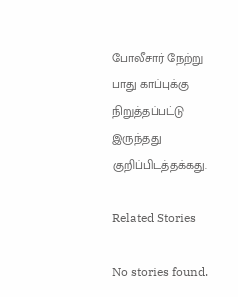போலீசார் நேற்று பாது காப்புக்கு நிறுத்தப்பட்டு இருந்தது குறிப்பிடத்தக்கது.

Related Stories

No stories found.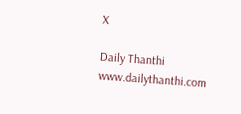X

Daily Thanthi
www.dailythanthi.com